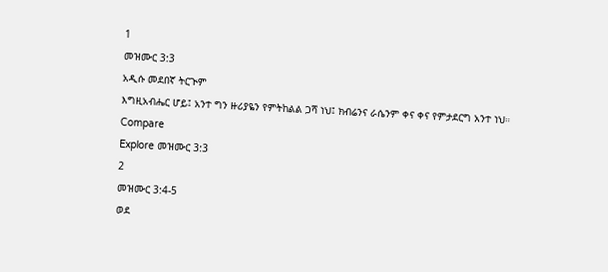1
መዝሙር 3:3
አዲሱ መደበኛ ትርጒም
እግዚአብሔር ሆይ፤ አንተ ግን ዙሪያዬን የምትከልል ጋሻ ነህ፤ ክብሬንና ራሴንም ቀና ቀና የምታደርግ አንተ ነህ።
Compare
Explore መዝሙር 3:3
2
መዝሙር 3:4-5
ወደ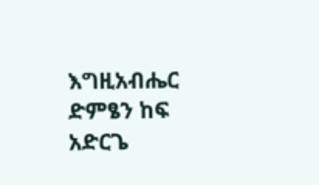እግዚአብሔር ድምፄን ከፍ አድርጌ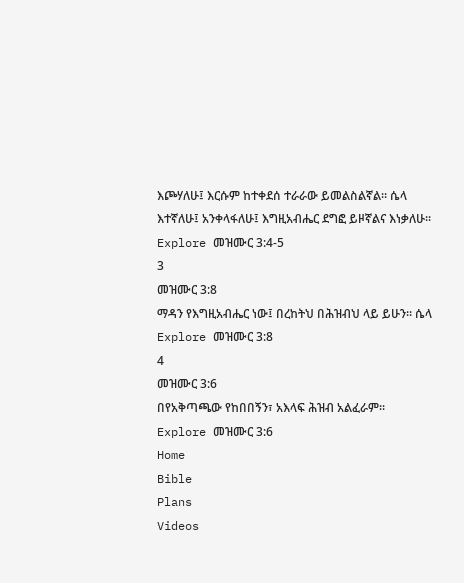እጮሃለሁ፤ እርሱም ከተቀደሰ ተራራው ይመልስልኛል። ሴላ እተኛለሁ፤ አንቀላፋለሁ፤ እግዚአብሔር ደግፎ ይዞኛልና እነቃለሁ።
Explore መዝሙር 3:4-5
3
መዝሙር 3:8
ማዳን የእግዚአብሔር ነው፤ በረከትህ በሕዝብህ ላይ ይሁን። ሴላ
Explore መዝሙር 3:8
4
መዝሙር 3:6
በየአቅጣጫው የከበበኝን፣ አእላፍ ሕዝብ አልፈራም።
Explore መዝሙር 3:6
Home
Bible
Plans
Videos